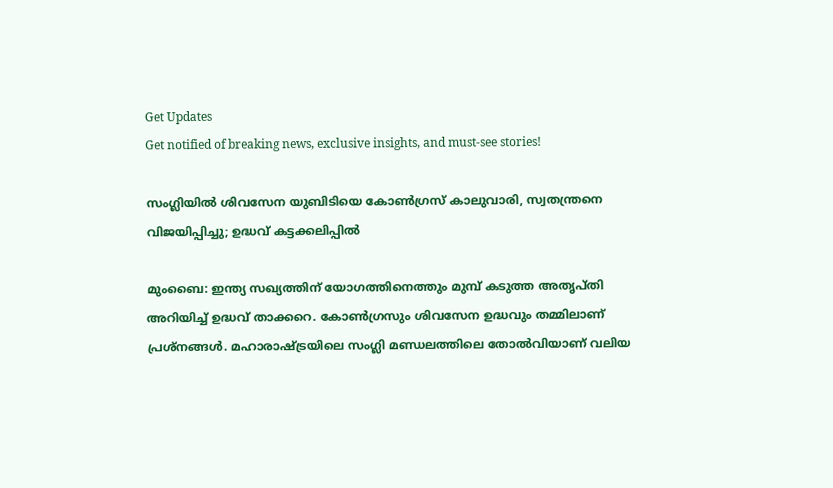Get Updates
Get notified of breaking news, exclusive insights, and must-see stories!

സംഗ്ലിയില്‍ ശിവസേന യുബിടിയെ കോണ്‍ഗ്രസ് കാലുവാരി, സ്വതന്ത്രനെ വിജയിപ്പിച്ചു; ഉദ്ധവ് കട്ടക്കലിപ്പില്‍

മുംബൈ: ഇന്ത്യ സഖ്യത്തിന് യോഗത്തിനെത്തും മുമ്പ് കടുത്ത അതൃപ്തി അറിയിച്ച് ഉദ്ധവ് താക്കറെ. കോണ്‍ഗ്രസും ശിവസേന ഉദ്ധവും തമ്മിലാണ് പ്രശ്‌നങ്ങള്‍. മഹാരാഷ്ട്രയിലെ സംഗ്ലി മണ്ഡലത്തിലെ തോല്‍വിയാണ് വലിയ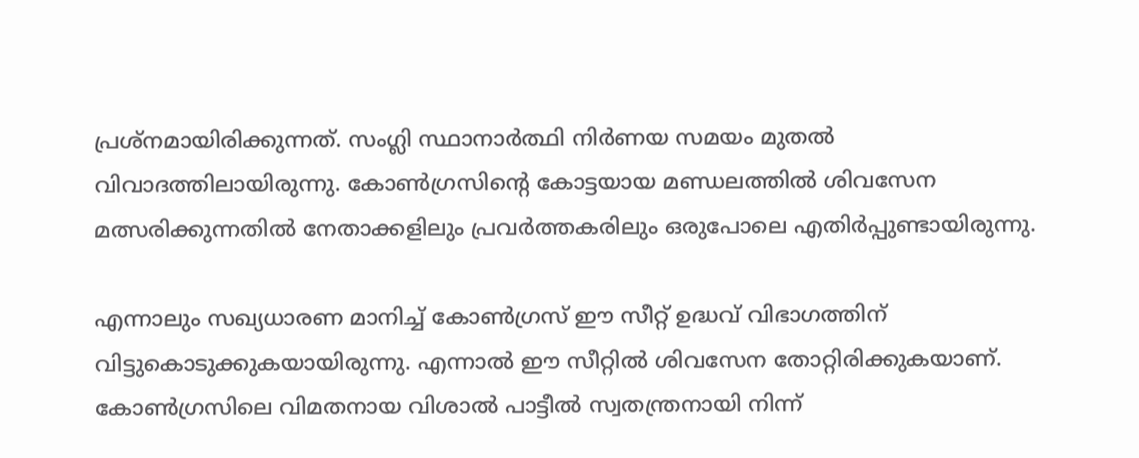പ്രശ്‌നമായിരിക്കുന്നത്. സംഗ്ലി സ്ഥാനാര്‍ത്ഥി നിര്‍ണയ സമയം മുതല്‍ വിവാദത്തിലായിരുന്നു. കോണ്‍ഗ്രസിന്റെ കോട്ടയായ മണ്ഡലത്തില്‍ ശിവസേന മത്സരിക്കുന്നതില്‍ നേതാക്കളിലും പ്രവര്‍ത്തകരിലും ഒരുപോലെ എതിര്‍പ്പുണ്ടായിരുന്നു.

എന്നാലും സഖ്യധാരണ മാനിച്ച് കോണ്‍ഗ്രസ് ഈ സീറ്റ് ഉദ്ധവ് വിഭാഗത്തിന് വിട്ടുകൊടുക്കുകയായിരുന്നു. എന്നാല്‍ ഈ സീറ്റില്‍ ശിവസേന തോറ്റിരിക്കുകയാണ്. കോണ്‍ഗ്രസിലെ വിമതനായ വിശാല്‍ പാട്ടീല്‍ സ്വതന്ത്രനായി നിന്ന്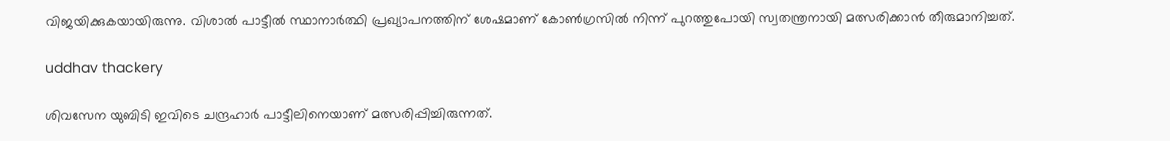വിജയിക്കുകയായിരുന്നു. വിശാല്‍ പാട്ടീല്‍ സ്ഥാനാര്‍ത്ഥി പ്രഖ്യാപനത്തിന് ശേഷമാണ് കോണ്‍ഗ്രസില്‍ നിന്ന് പുറത്തുപോയി സ്വതന്ത്രനായി മത്സരിക്കാന്‍ തീരുമാനിച്ചത്.

uddhav thackery

ശിവസേന യുബിടി ഇവിടെ ചന്ദ്രഹാര്‍ പാട്ടീലിനെയാണ് മത്സരിപ്പിച്ചിരുന്നത്.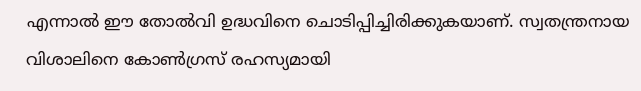എന്നാല്‍ ഈ തോല്‍വി ഉദ്ധവിനെ ചൊടിപ്പിച്ചിരിക്കുകയാണ്. സ്വതന്ത്രനായ വിശാലിനെ കോണ്‍ഗ്രസ് രഹസ്യമായി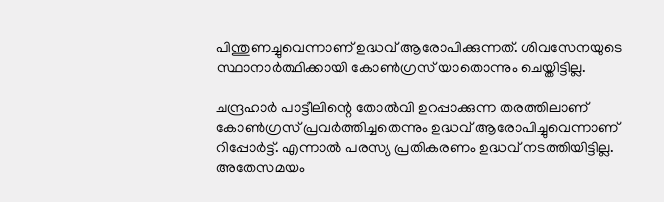പിന്തുണച്ചുവെന്നാണ് ഉദ്ധവ് ആരോപിക്കുന്നത്. ശിവസേനയുടെ സ്ഥാനാര്‍ത്ഥിക്കായി കോണ്‍ഗ്രസ് യാതൊന്നും ചെയ്തിട്ടില്ല.

ചന്ദ്രഹാര്‍ പാട്ടീലിന്റെ തോല്‍വി ഉറപ്പാക്കുന്ന തരത്തിലാണ് കോണ്‍ഗ്രസ് പ്രവര്‍ത്തിച്ചതെന്നും ഉദ്ധവ് ആരോപിച്ചുവെന്നാണ് റിപ്പോര്‍ട്ട്. എന്നാല്‍ പരസ്യ പ്രതികരണം ഉദ്ധവ് നടത്തിയിട്ടില്ല. അതേസമയം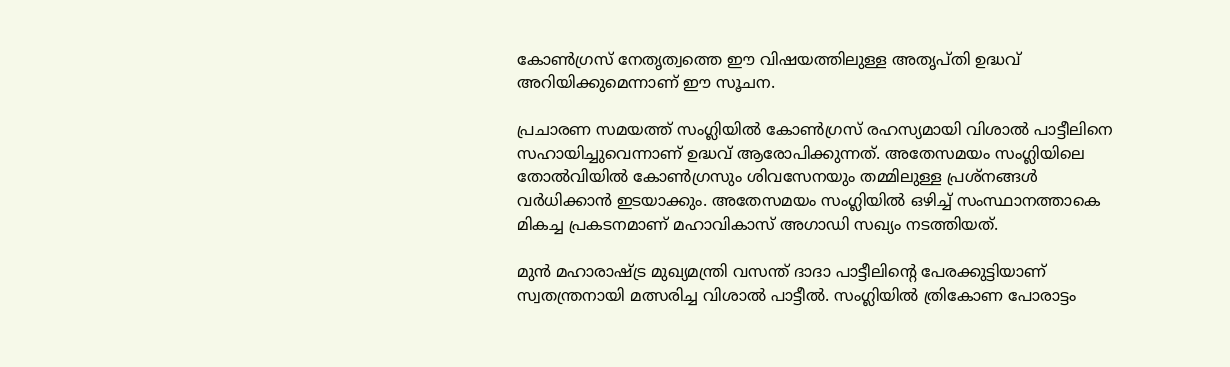കോണ്‍ഗ്രസ് നേതൃത്വത്തെ ഈ വിഷയത്തിലുള്ള അതൃപ്തി ഉദ്ധവ് അറിയിക്കുമെന്നാണ് ഈ സൂചന.

പ്രചാരണ സമയത്ത് സംഗ്ലിയില്‍ കോണ്‍ഗ്രസ് രഹസ്യമായി വിശാല്‍ പാട്ടീലിനെ സഹായിച്ചുവെന്നാണ് ഉദ്ധവ് ആരോപിക്കുന്നത്. അതേസമയം സംഗ്ലിയിലെ തോല്‍വിയില്‍ കോണ്‍ഗ്രസും ശിവസേനയും തമ്മിലുള്ള പ്രശ്‌നങ്ങള്‍ വര്‍ധിക്കാന്‍ ഇടയാക്കും. അതേസമയം സംഗ്ലിയില്‍ ഒഴിച്ച് സംസ്ഥാനത്താകെ മികച്ച പ്രകടനമാണ് മഹാവികാസ് അഗാഡി സഖ്യം നടത്തിയത്.

മുന്‍ മഹാരാഷ്ട്ര മുഖ്യമന്ത്രി വസന്ത് ദാദാ പാട്ടീലിന്റെ പേരക്കുട്ടിയാണ് സ്വതന്ത്രനായി മത്സരിച്ച വിശാല്‍ പാട്ടീല്‍. സംഗ്ലിയില്‍ ത്രികോണ പോരാട്ടം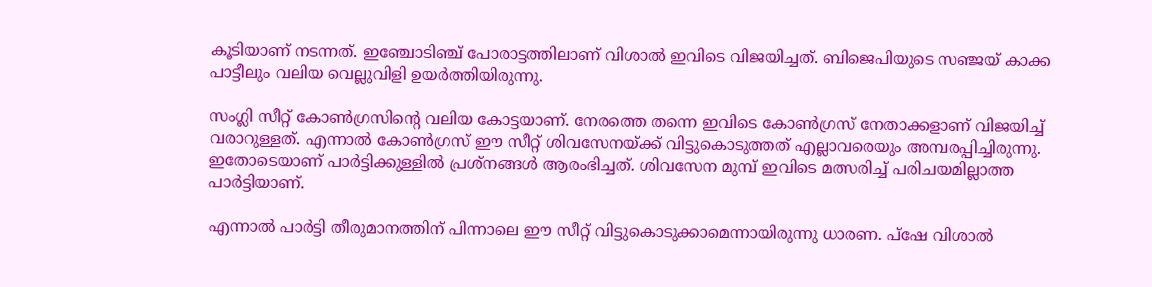കൂടിയാണ് നടന്നത്. ഇഞ്ചോടിഞ്ച് പോരാട്ടത്തിലാണ് വിശാല്‍ ഇവിടെ വിജയിച്ചത്. ബിജെപിയുടെ സഞ്ജയ് കാക്ക പാട്ടീലും വലിയ വെല്ലുവിളി ഉയര്‍ത്തിയിരുന്നു.

സംഗ്ലി സീറ്റ് കോണ്‍ഗ്രസിന്റെ വലിയ കോട്ടയാണ്. നേരത്തെ തന്നെ ഇവിടെ കോണ്‍ഗ്രസ് നേതാക്കളാണ് വിജയിച്ച് വരാറുള്ളത്. എന്നാല്‍ കോണ്‍ഗ്രസ് ഈ സീറ്റ് ശിവസേനയ്ക്ക് വിട്ടുകൊടുത്തത് എല്ലാവരെയും അമ്പരപ്പിച്ചിരുന്നു. ഇതോടെയാണ് പാര്‍ട്ടിക്കുള്ളില്‍ പ്രശ്‌നങ്ങള്‍ ആരംഭിച്ചത്. ശിവസേന മുമ്പ് ഇവിടെ മത്സരിച്ച് പരിചയമില്ലാത്ത പാര്‍ട്ടിയാണ്.

എന്നാല്‍ പാര്‍ട്ടി തീരുമാനത്തിന് പിന്നാലെ ഈ സീറ്റ് വിട്ടുകൊടുക്കാമെന്നായിരുന്നു ധാരണ. പ്‌ഷേ വിശാല്‍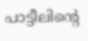പാട്ടീലിന്റെ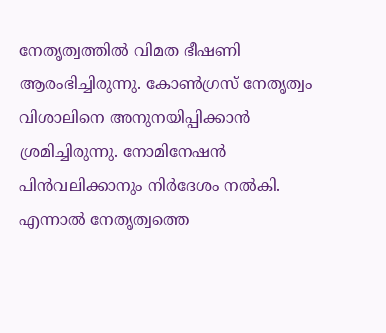നേതൃത്വത്തില്‍ വിമത ഭീഷണി ആരംഭിച്ചിരുന്നു. കോണ്‍ഗ്രസ് നേതൃത്വം വിശാലിനെ അനുനയിപ്പിക്കാന്‍ ശ്രമിച്ചിരുന്നു. നോമിനേഷന്‍ പിന്‍വലിക്കാനും നിര്‍ദേശം നല്‍കി. എന്നാല്‍ നേതൃത്വത്തെ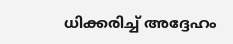ധിക്കരിച്ച് അദ്ദേഹം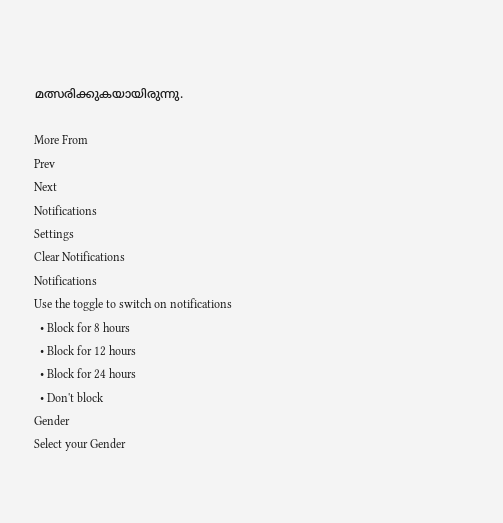മത്സരിക്കുകയായിരുന്നു.

More From
Prev
Next
Notifications
Settings
Clear Notifications
Notifications
Use the toggle to switch on notifications
  • Block for 8 hours
  • Block for 12 hours
  • Block for 24 hours
  • Don't block
Gender
Select your Gender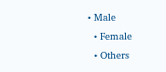• Male
  • Female
  • Others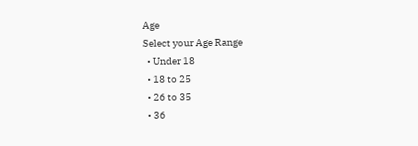Age
Select your Age Range
  • Under 18
  • 18 to 25
  • 26 to 35
  • 36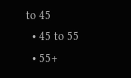to 45
  • 45 to 55
  • 55+